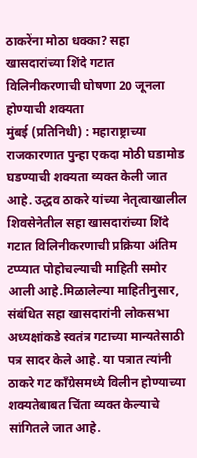ठाकरेंना मोठा धक्का? सहा खासदारांच्या शिंदे गटात विलिनीकरणाची घोषणा 20 जूनला होण्याची शक्यता
मुंबई (प्रतिनिधी) : महाराष्ट्राच्या राजकारणात पुन्हा एकदा मोठी घडामोड घडण्याची शक्यता व्यक्त केली जात आहे. उद्धव ठाकरे यांच्या नेतृत्वाखालील शिवसेनेतील सहा खासदारांच्या शिंदे गटात विलिनीकरणाची प्रक्रिया अंतिम टप्प्यात पोहोचल्याची माहिती समोर आली आहे.मिळालेल्या माहितीनुसार, संबंधित सहा खासदारांनी लोकसभा अध्यक्षांकडे स्वतंत्र गटाच्या मान्यतेसाठी पत्र सादर केले आहे. या पत्रात त्यांनी ठाकरे गट काँग्रेसमध्ये विलीन होण्याच्या शक्यतेबाबत चिंता व्यक्त केल्याचे सांगितले जात आहे.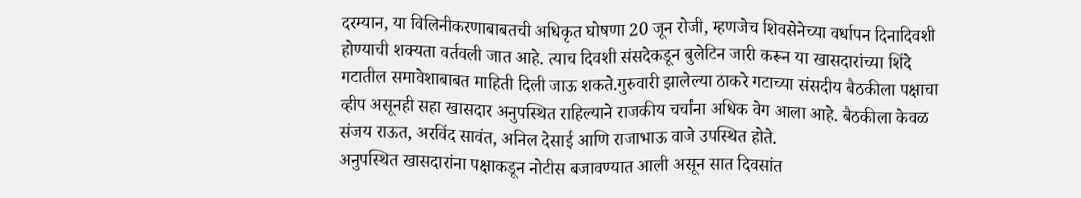दरम्यान, या विलिनीकरणाबाबतची अधिकृत घोषणा 20 जून रोजी, म्हणजेच शिवसेनेच्या वर्धापन दिनादिवशी होण्याची शक्यता वर्तवली जात आहे. त्याच दिवशी संसदेकडून बुलेटिन जारी करून या खासदारांच्या शिंदे गटातील समावेशाबाबत माहिती दिली जाऊ शकते.गुरुवारी झालेल्या ठाकरे गटाच्या संसदीय बैठकीला पक्षाचा व्हीप असूनही सहा खासदार अनुपस्थित राहिल्याने राजकीय चर्चांना अधिक वेग आला आहे. बैठकीला केवळ संजय राऊत, अरविंद सावंत, अनिल देसाई आणि राजाभाऊ वाजे उपस्थित होते.
अनुपस्थित खासदारांना पक्षाकडून नोटीस बजावण्यात आली असून सात दिवसांत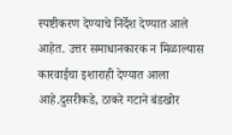स्पष्टीकरण देण्याचे निर्देश देण्यात आले आहेत. उत्तर समाधानकारक न मिळाल्यास कारवाईचा इशाराही देण्यात आला आहे.दुसरीकडे, ठाकरे गटाने बंडखोर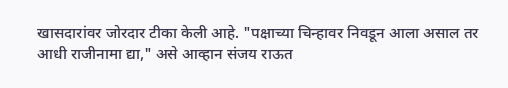खासदारांवर जोरदार टीका केली आहे. "पक्षाच्या चिन्हावर निवडून आला असाल तर आधी राजीनामा द्या," असे आव्हान संजय राऊत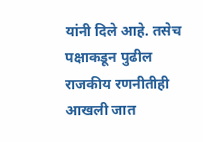यांनी दिले आहे. तसेच पक्षाकडून पुढील राजकीय रणनीतीही आखली जात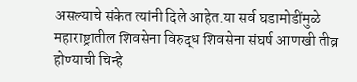असल्याचे संकेत त्यांनी दिले आहेत.या सर्व घडामोडींमुळे महाराष्ट्रातील शिवसेना विरुद्ध शिवसेना संघर्ष आणखी तीव्र होण्याची चिन्हे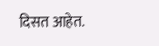दिसत आहेत.